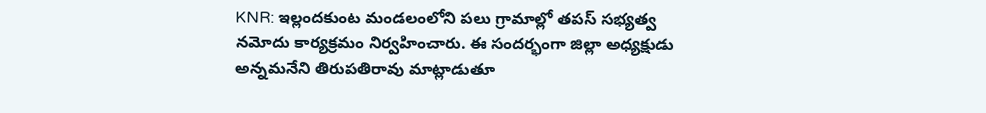KNR: ఇల్లందకుంట మండలంలోని పలు గ్రామాల్లో తపస్ సభ్యత్వ నమోదు కార్యక్రమం నిర్వహించారు. ఈ సందర్భంగా జిల్లా అధ్యక్షుడు అన్నమనేని తిరుపతిరావు మాట్లాడుతూ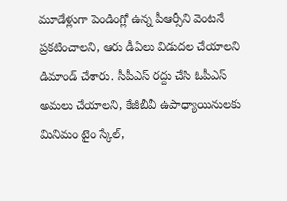మూడేళ్లుగా పెండింగ్లో ఉన్న పీఆర్సీని వెంటనే ప్రకటించాలని, ఆరు డీఏలు విడుదల చేయాలని డిమాండ్ చేశారు. సీపీఎస్ రద్దు చేసి ఓపీఎస్ అమలు చేయాలని, కేజీబీవీ ఉపాధ్యాయినులకు మినిమం టైం స్కేల్,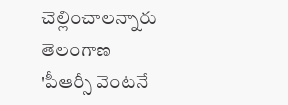చెల్లించాలన్నారు
తెలంగాణ
'పీఆర్సీ వెంటనే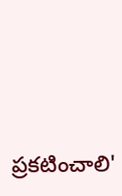ప్రకటించాలి'